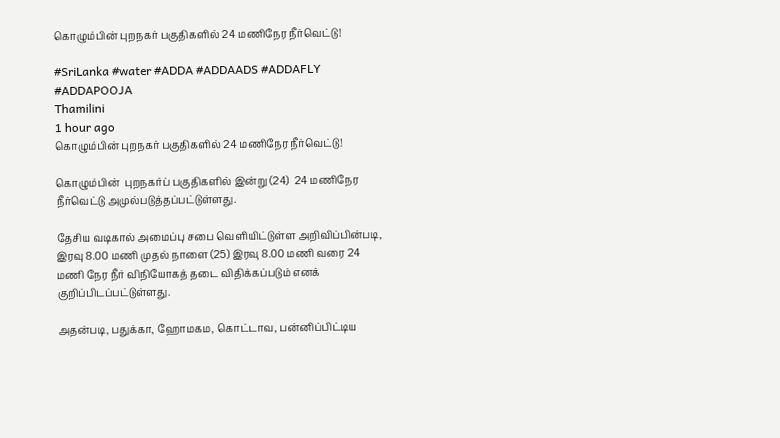கொழும்பின் புறநகர் பகுதிகளில் 24 மணிநேர நீர்வெட்டு!

#SriLanka #water #ADDA #ADDAADS #ADDAFLY #ADDAPOOJA
Thamilini
1 hour ago
கொழும்பின் புறநகர் பகுதிகளில் 24 மணிநேர நீர்வெட்டு!

கொழும்பின்  புறநகர்ப் பகுதிகளில் இன்று (24)  24 மணிநேர நீர்வெட்டு அமுல்படுத்தப்பட்டுள்ளது.

தேசிய வடிகால் அமைப்பு சபை வெளியிட்டுள்ள அறிவிப்பின்படி,  இரவு 8.00 மணி முதல் நாளை (25) இரவு 8.00 மணி வரை 24 மணி நேர நீர் விநியோகத் தடை விதிக்கப்படும் எனக் குறிப்பிடப்பட்டுள்ளது.

அதன்படி, பதுக்கா, ஹோமகம, கொட்டாவ, பன்னிப்பிட்டிய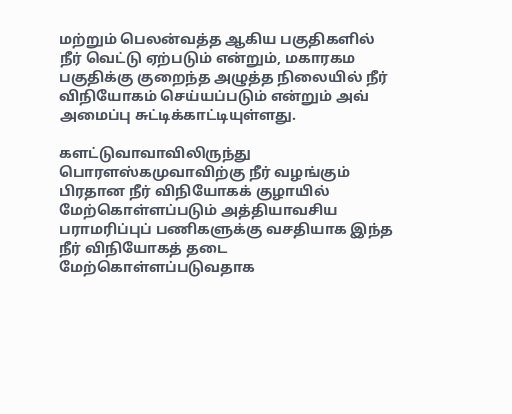மற்றும் பெலன்வத்த ஆகிய பகுதிகளில் நீர் வெட்டு ஏற்படும் என்றும், மகாரகம பகுதிக்கு குறைந்த அழுத்த நிலையில் நீர் விநியோகம் செய்யப்படும் என்றும் அவ் அமைப்பு சுட்டிக்காட்டியுள்ளது.

களட்டுவாவாவிலிருந்து பொரளஸ்கமுவாவிற்கு நீர் வழங்கும் பிரதான நீர் விநியோகக் குழாயில் மேற்கொள்ளப்படும் அத்தியாவசிய பராமரிப்புப் பணிகளுக்கு வசதியாக இந்த நீர் விநியோகத் தடை மேற்கொள்ளப்படுவதாக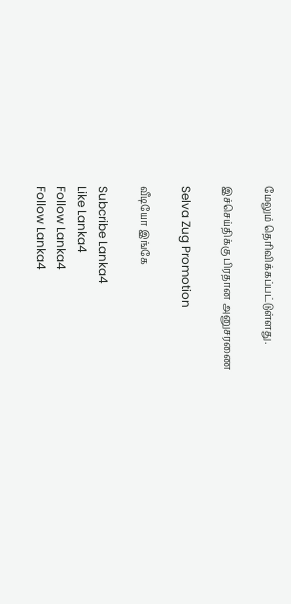மேலும் தெரிவிக்கப்பட்டுள்ளது.

இச்செய்திக்கு பிரதான அனுசரணை

Selva Zug Promotion

வீடியோ இங்கே

Subcribe Lanka4
Like Lanka4
Follow Lanka4
Follow Lanka4